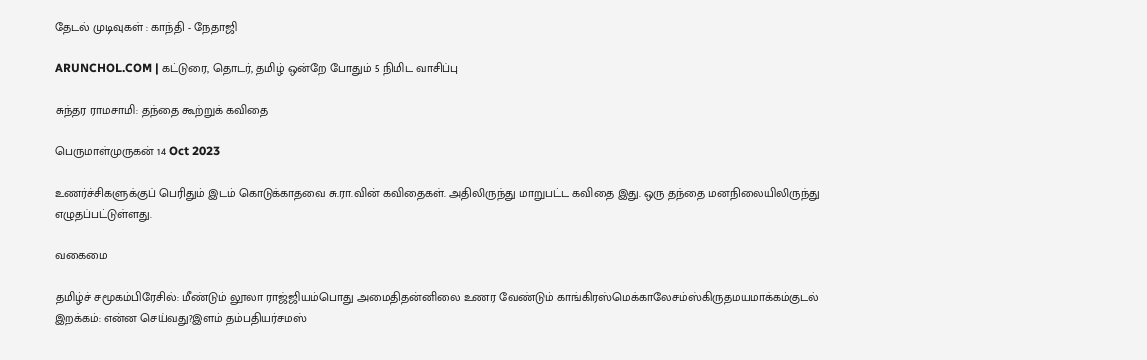தேடல் முடிவுகள் : காந்தி - நேதாஜி

ARUNCHOL.COM | கட்டுரை, தொடர், தமிழ் ஒன்றே போதும் 5 நிமிட வாசிப்பு

சுந்தர ராமசாமி: தந்தை கூற்றுக் கவிதை

பெருமாள்முருகன் 14 Oct 2023

உணர்ச்சிகளுக்குப் பெரிதும் இடம் கொடுக்காதவை சு.ரா.வின் கவிதைகள். அதிலிருந்து மாறுபட்ட கவிதை இது. ஒரு தந்தை மனநிலையிலிருந்து எழுதப்பட்டுள்ளது.

வகைமை

தமிழ்ச் சமூகம்பிரேசில்: மீண்டும் லூலா ராஜ்ஜியம்பொது அமைதிதன்னிலை உணர வேண்டும் காங்கிரஸ்மெக்காலேசம்ஸ்கிருதமயமாக்கம்குடல் இறக்கம்: என்ன செய்வது?இளம் தம்பதியர்சமஸ்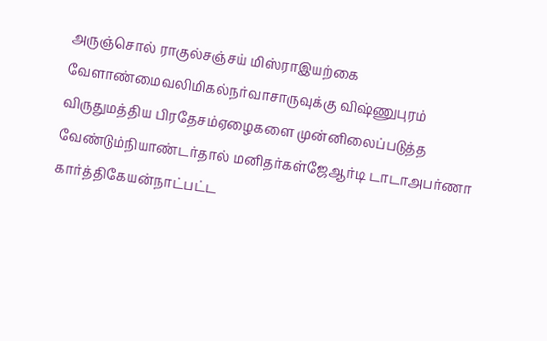அருஞ்சொல் ராகுல்சஞ்சய் மிஸ்ராஇயற்கை வேளாண்மைவலிமிகல்நர்வாசாருவுக்கு விஷ்ணுபுரம் விருதுமத்திய பிரதேசம்ஏழைகளை முன்னிலைப்படுத்த வேண்டும்நியாண்டர்தால் மனிதர்கள்ஜேஆர்டி டாடாஅபர்ணா கார்த்திகேயன்நாட்பட்ட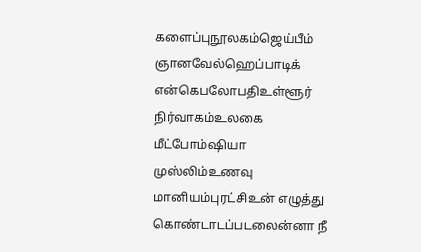களைப்புநூலகம்ஜெய்பீம் ஞானவேல்ஹெப்பாடிக் என்கெபலோபதிஉள்ளூர் நிர்வாகம்உலகை மீட்போம்ஷியா முஸ்லிம்உணவு மானியம்புரட்சிஉன் எழுத்து கொண்டாடப்படலைன்னா நீ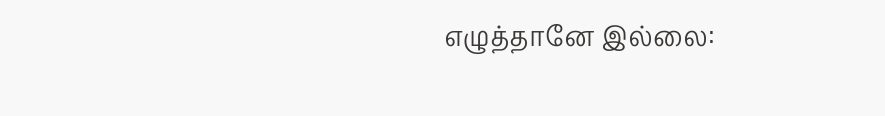எழுத்தானே இல்லை: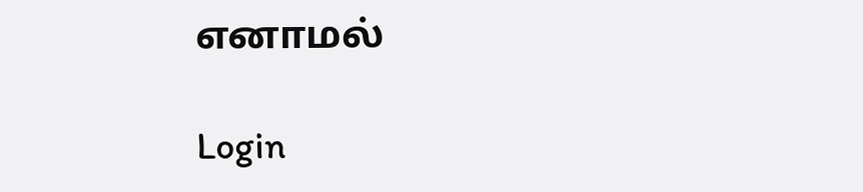எனாமல்

Login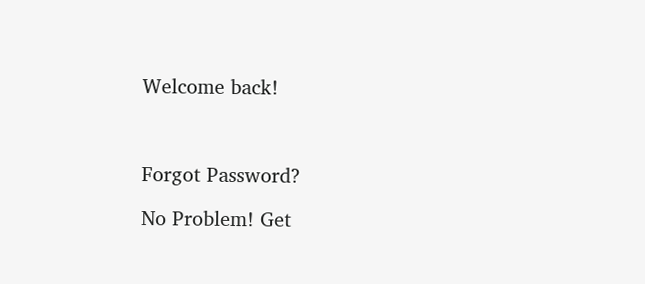Welcome back!



Forgot Password?

No Problem! Get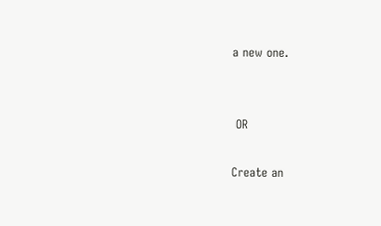a new one.


 OR

Create an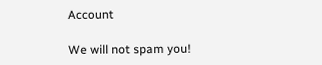Account

We will not spam you!